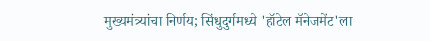मुख्यमंत्र्यांचा निर्णय; सिंधुदुर्गमध्ये 'हॉटेल मॅनेजमेंट'ला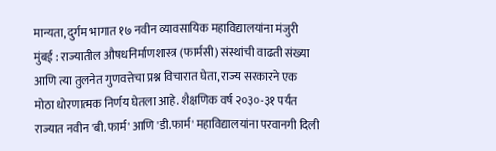मान्यता, दुर्गम भागात १७ नवीन व्यावसायिक महाविद्यालयांना मंजुरी
मुंबई : राज्यातील औषधनिर्माणशास्त्र (फार्मसी) संस्थांची वाढती संख्या आणि त्या तुलनेत गुणवत्तेचा प्रश्न विचारात घेता, राज्य सरकारने एक मोठा धोरणात्मक निर्णय घेतला आहे. शैक्षणिक वर्ष २०३०-३१ पर्यंत राज्यात नवीन 'बी.फार्म' आणि 'डी.फार्म' महाविद्यालयांना परवानगी दिली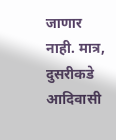जाणार नाही. मात्र, दुसरीकडे आदिवासी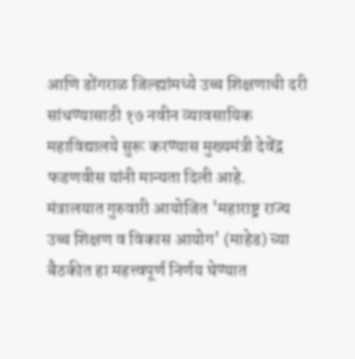आणि डोंगराळ जिल्ह्यांमध्ये उच्च शिक्षणाची दरी सांधण्यासाठी १७ नवीन व्यावसायिक महाविद्यालये सुरू करण्यास मुख्यमंत्री देवेंद्र फडणवीस यांनी मान्यता दिली आहे.
मंत्रालयात गुरुवारी आयोजित 'महाराष्ट्र राज्य उच्च शिक्षण व विकास आयोग' (माहेड) च्या बैठकीत हा महत्त्वपूर्ण निर्णय घेण्यात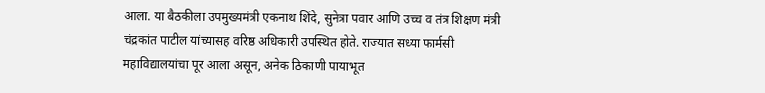आला. या बैठकीला उपमुख्यमंत्री एकनाथ शिंदे, सुनेत्रा पवार आणि उच्च व तंत्र शिक्षण मंत्री चंद्रकांत पाटील यांच्यासह वरिष्ठ अधिकारी उपस्थित होते. राज्यात सध्या फार्मसी महाविद्यालयांचा पूर आला असून, अनेक ठिकाणी पायाभूत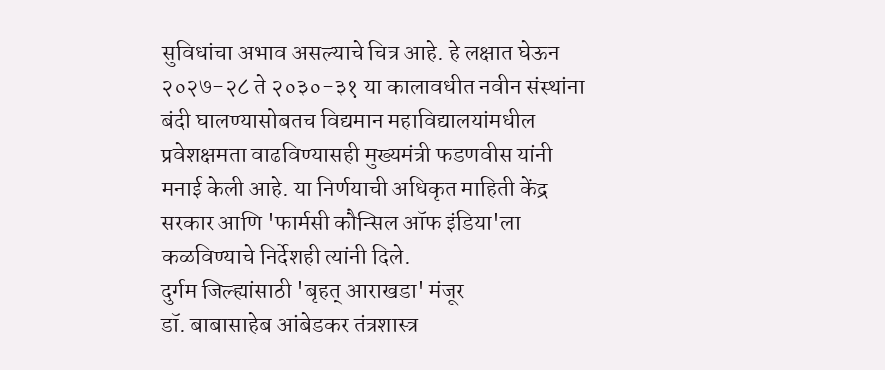सुविधांचा अभाव असल्याचे चित्र आहे. हे लक्षात घेऊन २०२७-२८ ते २०३०-३१ या कालावधीत नवीन संस्थांना बंदी घालण्यासोबतच विद्यमान महाविद्यालयांमधील प्रवेशक्षमता वाढविण्यासही मुख्यमंत्री फडणवीस यांनी मनाई केली आहे. या निर्णयाची अधिकृत माहिती केंद्र सरकार आणि 'फार्मसी कौन्सिल ऑफ इंडिया'ला कळविण्याचे निर्देशही त्यांनी दिले.
दुर्गम जिल्ह्यांसाठी 'बृहत् आराखडा' मंजूर
डॉ. बाबासाहेब आंबेडकर तंत्रशास्त्र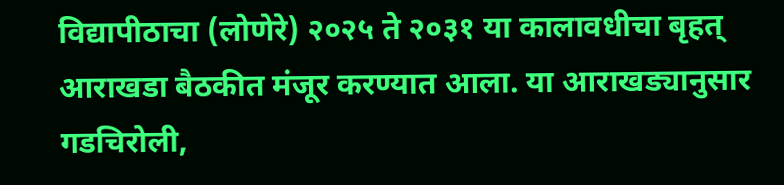विद्यापीठाचा (लोणेरे) २०२५ ते २०३१ या कालावधीचा बृहत् आराखडा बैठकीत मंजूर करण्यात आला. या आराखड्यानुसार गडचिरोली,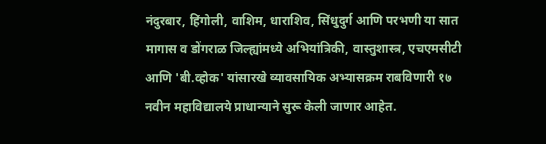नंदुरबार, हिंगोली, वाशिम, धाराशिव, सिंधुदुर्ग आणि परभणी या सात मागास व डोंगराळ जिल्ह्यांमध्ये अभियांत्रिकी, वास्तुशास्त्र, एचएमसीटी आणि 'बी.व्होक' यांसारखे व्यावसायिक अभ्यासक्रम राबविणारी १७ नवीन महाविद्यालये प्राधान्याने सुरू केली जाणार आहेत.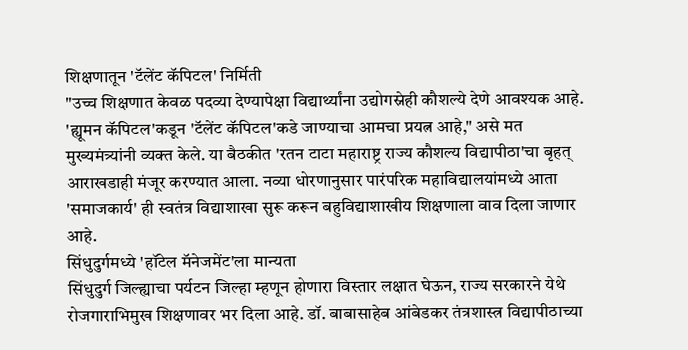शिक्षणातून 'टॅलेंट कॅपिटल' निर्मिती
"उच्च शिक्षणात केवळ पदव्या देण्यापेक्षा विद्यार्थ्यांना उद्योगस्नेही कौशल्ये देणे आवश्यक आहे. 'ह्यूमन कॅपिटल'कडून 'टॅलेंट कॅपिटल'कडे जाण्याचा आमचा प्रयत्न आहे," असे मत मुख्यमंत्र्यांनी व्यक्त केले. या बैठकीत 'रतन टाटा महाराष्ट्र राज्य कौशल्य विद्यापीठा'चा बृहत् आराखडाही मंजूर करण्यात आला. नव्या धोरणानुसार पारंपरिक महाविद्यालयांमध्ये आता 'समाजकार्य' ही स्वतंत्र विद्याशाखा सुरू करून बहुविद्याशाखीय शिक्षणाला वाव दिला जाणार आहे.
सिंधुदुर्गमध्ये 'हॉटेल मॅनेजमेंट'ला मान्यता
सिंधुदुर्ग जिल्ह्याचा पर्यटन जिल्हा म्हणून होणारा विस्तार लक्षात घेऊन, राज्य सरकारने येथे रोजगाराभिमुख शिक्षणावर भर दिला आहे. डॉ. बाबासाहेब आंबेडकर तंत्रशास्त्र विद्यापीठाच्या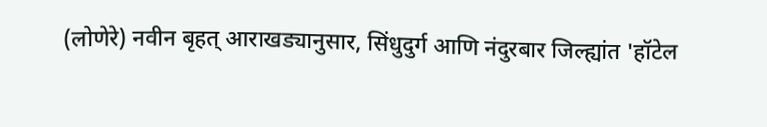(लोणेरे) नवीन बृहत् आराखड्यानुसार, सिंधुदुर्ग आणि नंदुरबार जिल्ह्यांत 'हॉटेल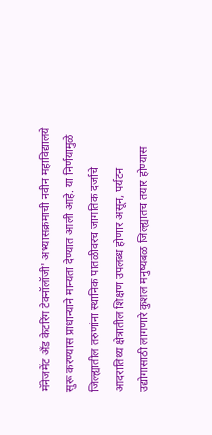मॅनेजमेंट अँड केटरिंग टेक्नॉलॉजी' अभ्यासक्रमाची नवीन महाविद्यालये सुरू करण्यास प्राधान्याने मान्यता देण्यात आली आहे. या निर्णयामुळे जिल्ह्यातील तरुणांना स्थानिक पातळीवरच जागतिक दर्जाचे आदरातिथ्य क्षेत्रातील शिक्षण उपलब्ध होणार असून, पर्यटन उद्योगासाठी लागणारे कुशल मनुष्यबळ जिल्ह्यातच तयार होण्यास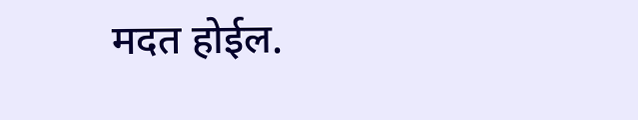मदत होईल.